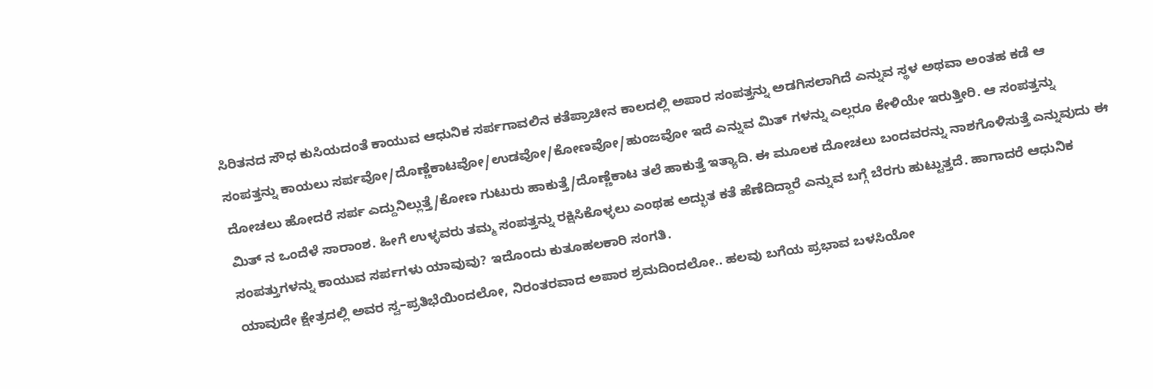ಸಿರಿತನದ ಸೌಧ ಕುಸಿಯದಂತೆ ಕಾಯುವ ಆಧುನಿಕ ಸರ್ಪಗಾವಲಿನ ಕತೆಪ್ರಾಚೀನ ಕಾಲದಲ್ಲಿ ಅಪಾರ ಸಂಪತ್ತನ್ನು ಅಡಗಿಸಲಾಗಿದೆ ಎನ್ನುವ ಸ್ಥಳ ಅಥವಾ ಅಂತಹ ಕಡೆ ಆ ಸಂಪತ್ತನ್ನು ಕಾಯಲು ಸರ್ಪವೋ/ದೊಣ್ಣೆಕಾಟವೋ/ಉಡವೋ/ಕೋಣವೋ/ಹುಂಜವೋ ಇದೆ ಎನ್ನುವ ಮಿತ್ ಗಳನ್ನು ಎಲ್ಲರೂ ಕೇಳಿಯೇ ಇರುತ್ತೀರಿ. ಆ ಸಂಪತ್ತನ್ನು ದೋಚಲು ಹೋದರೆ ಸರ್ಪ ಎದ್ದುನಿಲ್ಲುತ್ತೆ/ಕೋಣ ಗುಟುರು ಹಾಕುತ್ತೆ/ದೊಣ್ಣೆಕಾಟ ತಲೆ ಹಾಕುತ್ತೆ ಇತ್ಯಾದಿ. ಈ ಮೂಲಕ ದೋಚಲು ಬಂದವರನ್ನು ನಾಶಗೊಳಿಸುತ್ತೆ ಎನ್ನುವುದು ಈ ಮಿತ್ ನ ಒಂದೆಳೆ ಸಾರಾಂಶ. ಹೀಗೆ ಉಳ್ಳವರು ತಮ್ಮ ಸಂಪತ್ತನ್ನು ರಕ್ಷಿಸಿಕೊಳ್ಳಲು ಎಂಥಹ ಅದ್ಭುತ ಕತೆ ಹೆಣೆದಿದ್ದಾರೆ ಎನ್ನುವ ಬಗ್ಗೆ ಬೆರಗು ಹುಟ್ಟುತ್ತದೆ. ಹಾಗಾದರೆ ಆಧುನಿಕ ಸಂಪತ್ತುಗಳನ್ನು ಕಾಯುವ ಸರ್ಪಗಳು ಯಾವುವು? ಇದೊಂದು ಕುತೂಹಲಕಾರಿ ಸಂಗತಿ.
ಯಾವುದೇ ಕ್ಷೇತ್ರದಲ್ಲಿ ಅವರ ಸ್ವ–ಪ್ರತಿಭೆಯಿಂದಲೋ, ನಿರಂತರವಾದ ಅಪಾರ ಶ್ರಮದಿಂದಲೋ.. ಹಲವು ಬಗೆಯ ಪ್ರಭಾವ ಬಳಸಿಯೋ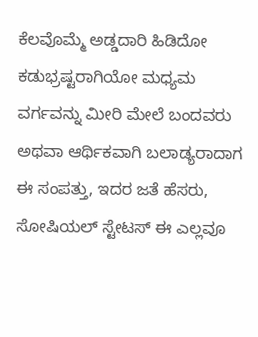ಕೆಲವೊಮ್ಮೆ ಅಡ್ಡದಾರಿ ಹಿಡಿದೋ ಕಡುಭ್ರಷ್ಟರಾಗಿಯೋ ಮಧ್ಯಮ ವರ್ಗವನ್ನು ಮೀರಿ ಮೇಲೆ ಬಂದವರು ಅಥವಾ ಆರ್ಥಿಕವಾಗಿ ಬಲಾಡ್ಯರಾದಾಗ ಈ ಸಂಪತ್ತು, ಇದರ ಜತೆ ಹೆಸರು, ಸೋಷಿಯಲ್ ಸ್ಟೇಟಸ್ ಈ ಎಲ್ಲವೂ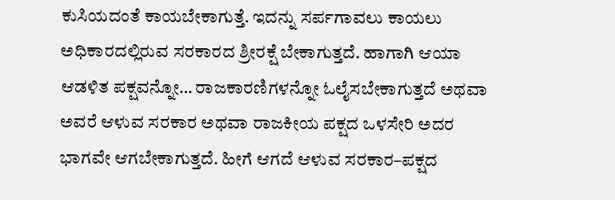ಕುಸಿಯದಂತೆ ಕಾಯಬೇಕಾಗುತ್ತೆ. ಇದನ್ನು ಸರ್ಪಗಾವಲು ಕಾಯಲು ಅಧಿಕಾರದಲ್ಲಿರುವ ಸರಕಾರದ ಶ್ರೀರಕ್ಷೆ ಬೇಕಾಗುತ್ತದೆ. ಹಾಗಾಗಿ ಆಯಾ ಆಡಳಿತ ಪಕ್ಷವನ್ನೋ… ರಾಜಕಾರಣಿಗಳನ್ನೋ ಓಲೈಸಬೇಕಾಗುತ್ತದೆ ಅಥವಾ ಅವರೆ ಆಳುವ ಸರಕಾರ ಅಥವಾ ರಾಜಕೀಯ ಪಕ್ಷದ ಒಳಸೇರಿ ಅದರ ಭಾಗವೇ ಆಗಬೇಕಾಗುತ್ತದೆ. ಹೀಗೆ ಆಗದೆ ಆಳುವ ಸರಕಾರ–ಪಕ್ಷದ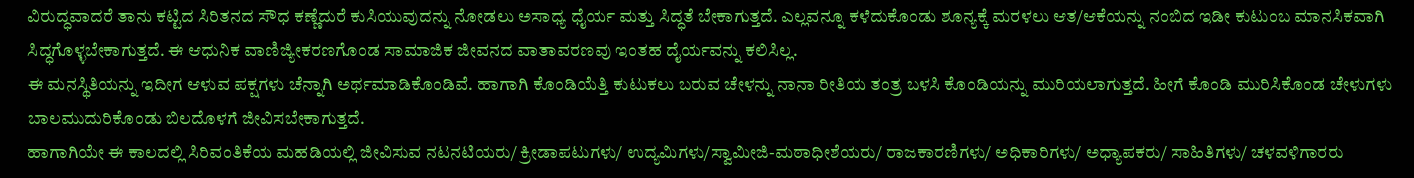ವಿರುದ್ಧವಾದರೆ ತಾನು ಕಟ್ಟಿದ ಸಿರಿತನದ ಸೌಧ ಕಣ್ಣೆದುರೆ ಕುಸಿಯುವುದನ್ನು ನೋಡಲು ಅಸಾಧ್ಯ ಧೈರ್ಯ ಮತ್ತು ಸಿದ್ಧತೆ ಬೇಕಾಗುತ್ತದೆ. ಎಲ್ಲವನ್ನೂ ಕಳೆದುಕೊಂಡು ಶೂನ್ಯಕ್ಕೆ ಮರಳಲು ಆತ/ಆಕೆಯನ್ನು ನಂಬಿದ ಇಡೀ ಕುಟುಂಬ ಮಾನಸಿಕವಾಗಿ ಸಿದ್ಧಗೊಳ್ಳಬೇಕಾಗುತ್ತದೆ. ಈ ಆಧುನಿಕ ವಾಣಿಜ್ಯೀಕರಣಗೊಂಡ ಸಾಮಾಜಿಕ ಜೀವನದ ವಾತಾವರಣವು ಇಂತಹ ದೈರ್ಯವನ್ನು ಕಲಿಸಿಲ್ಲ.
ಈ ಮನಸ್ಥಿತಿಯನ್ನು ಇದೀಗ ಆಳುವ ಪಕ್ಷಗಳು ಚೆನ್ನಾಗಿ ಅರ್ಥಮಾಡಿಕೊಂಡಿವೆ. ಹಾಗಾಗಿ ಕೊಂಡಿಯೆತ್ತಿ ಕುಟುಕಲು ಬರುವ ಚೇಳನ್ನು ನಾನಾ ರೀತಿಯ ತಂತ್ರ ಬಳಸಿ ಕೊಂಡಿಯನ್ನು ಮುರಿಯಲಾಗುತ್ತದೆ. ಹೀಗೆ ಕೊಂಡಿ ಮುರಿಸಿಕೊಂಡ ಚೇಳುಗಳು ಬಾಲಮುದುರಿಕೊಂಡು ಬಿಲದೊಳಗೆ ಜೀವಿಸಬೇಕಾಗುತ್ತದೆ.
ಹಾಗಾಗಿಯೇ ಈ ಕಾಲದಲ್ಲಿ ಸಿರಿವಂತಿಕೆಯ ಮಹಡಿಯಲ್ಲಿ ಜೀವಿಸುವ ನಟನಟಿಯರು/ ಕ್ರೀಡಾಪಟುಗಳು/ ಉದ್ಯಮಿಗಳು/ಸ್ವಾಮೀಜಿ-ಮಠಾಧೀಶೆಯರು/ ರಾಜಕಾರಣಿಗಳು/ ಅಧಿಕಾರಿಗಳು/ ಅಧ್ಯಾಪಕರು/ ಸಾಹಿತಿಗಳು/ ಚಳವಳಿಗಾರರು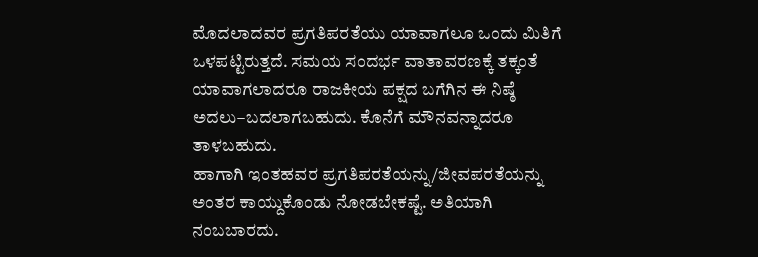ಮೊದಲಾದವರ ಪ್ರಗತಿಪರತೆಯು ಯಾವಾಗಲೂ ಒಂದು ಮಿತಿಗೆ ಒಳಪಟ್ಟಿರುತ್ತದೆ. ಸಮಯ ಸಂದರ್ಭ ವಾತಾವರಣಕ್ಕೆ ತಕ್ಕಂತೆ ಯಾವಾಗಲಾದರೂ ರಾಜಕೀಯ ಪಕ್ಷದ ಬಗೆಗಿನ ಈ ನಿಷ್ಠೆ ಅದಲು–ಬದಲಾಗಬಹುದು. ಕೊನೆಗೆ ಮೌನವನ್ನಾದರೂ ತಾಳಬಹುದು.
ಹಾಗಾಗಿ ಇಂತಹವರ ಪ್ರಗತಿಪರತೆಯನ್ನು/ಜೀವಪರತೆಯನ್ನು ಅಂತರ ಕಾಯ್ದುಕೊಂಡು ನೋಡಬೇಕಷ್ಟೆ. ಅತಿಯಾಗಿ ನಂಬಬಾರದು.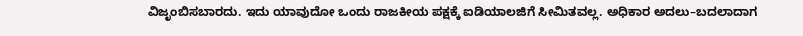ವಿಜೃಂಬಿಸಬಾರದು. ಇದು ಯಾವುದೋ ಒಂದು ರಾಜಕೀಯ ಪಕ್ಷಕ್ಕೆ ಐಡಿಯಾಲಜಿಗೆ ಸೀಮಿತವಲ್ಲ. ಅಧಿಕಾರ ಅದಲು–ಬದಲಾದಾಗ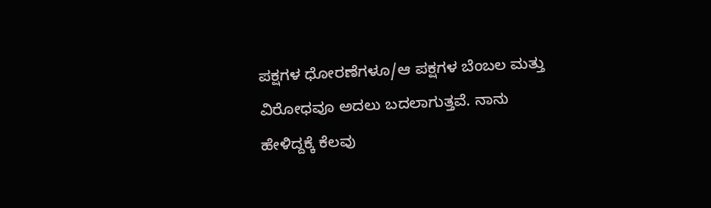ಪಕ್ಷಗಳ ಧೋರಣೆಗಳೂ/ಆ ಪಕ್ಷಗಳ ಬೆಂಬಲ ಮತ್ತು ವಿರೋಧವೂ ಅದಲು ಬದಲಾಗುತ್ತವೆ. ನಾನು ಹೇಳಿದ್ದಕ್ಕೆ ಕೆಲವು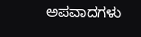ಅಪವಾದಗಳು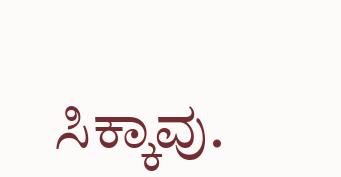ಸಿಕ್ಕಾವು.